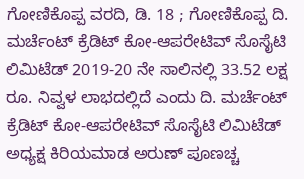ಗೋಣಿಕೊಪ್ಪ ವರದಿ, ಡಿ. 18 ; ಗೋಣಿಕೊಪ್ಪ ದಿ. ಮರ್ಚೆಂಟ್ ಕ್ರೆಡಿಟ್ ಕೋ-ಆಪರೇಟಿವ್ ಸೊಸೈಟಿ ಲಿಮಿಟೆಡ್ 2019-20 ನೇ ಸಾಲಿನಲ್ಲಿ 33.52 ಲಕ್ಷ ರೂ. ನಿವ್ವಳ ಲಾಭದಲ್ಲಿದೆ ಎಂದು ದಿ. ಮರ್ಚೆಂಟ್ ಕ್ರೆಡಿಟ್ ಕೋ-ಆಪರೇಟಿವ್ ಸೊಸೈಟಿ ಲಿಮಿಟೆಡ್ ಅಧ್ಯಕ್ಷ ಕಿರಿಯಮಾಡ ಅರುಣ್ ಪೂಣಚ್ಚ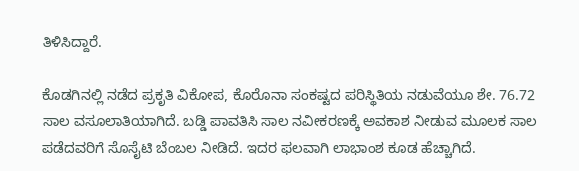ತಿಳಿಸಿದ್ದಾರೆ.

ಕೊಡಗಿನಲ್ಲಿ ನಡೆದ ಪ್ರಕೃತಿ ವಿಕೋಪ, ಕೊರೊನಾ ಸಂಕಷ್ಟದ ಪರಿಸ್ಥಿತಿಯ ನಡುವೆಯೂ ಶೇ. 76.72 ಸಾಲ ವಸೂಲಾತಿಯಾಗಿದೆ. ಬಡ್ಡಿ ಪಾವತಿಸಿ ಸಾಲ ನವೀಕರಣಕ್ಕೆ ಅವಕಾಶ ನೀಡುವ ಮೂಲಕ ಸಾಲ ಪಡೆದವರಿಗೆ ಸೊಸೈಟಿ ಬೆಂಬಲ ನೀಡಿದೆ. ಇದರ ಫಲವಾಗಿ ಲಾಭಾಂಶ ಕೂಡ ಹೆಚ್ಚಾಗಿದೆ.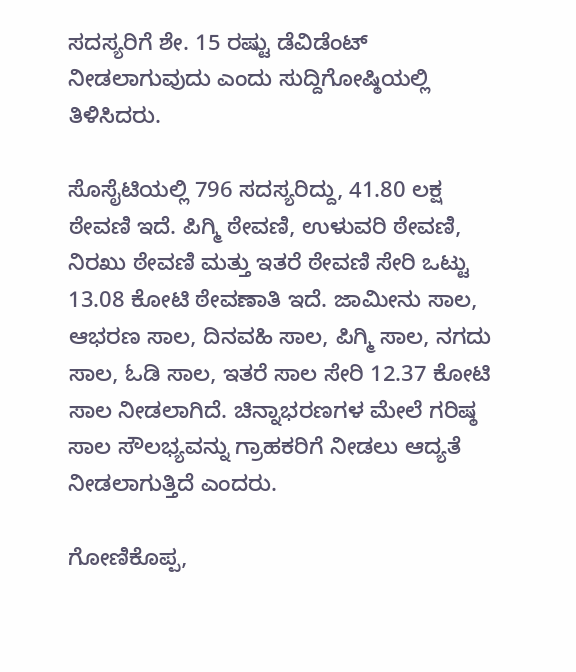ಸದಸ್ಯರಿಗೆ ಶೇ. 15 ರಷ್ಟು ಡೆವಿಡೆಂಟ್ ನೀಡಲಾಗುವುದು ಎಂದು ಸುದ್ದಿಗೋಷ್ಠಿಯಲ್ಲಿ ತಿಳಿಸಿದರು.

ಸೊಸೈಟಿಯಲ್ಲಿ 796 ಸದಸ್ಯರಿದ್ದು, 41.80 ಲಕ್ಷ ಠೇವಣಿ ಇದೆ. ಪಿಗ್ಮಿ ಠೇವಣಿ, ಉಳುವರಿ ಠೇವಣಿ, ನಿರಖು ಠೇವಣಿ ಮತ್ತು ಇತರೆ ಠೇವಣಿ ಸೇರಿ ಒಟ್ಟು 13.08 ಕೋಟಿ ಠೇವಣಾತಿ ಇದೆ. ಜಾಮೀನು ಸಾಲ, ಆಭರಣ ಸಾಲ, ದಿನವಹಿ ಸಾಲ, ಪಿಗ್ಮಿ ಸಾಲ, ನಗದು ಸಾಲ, ಓಡಿ ಸಾಲ, ಇತರೆ ಸಾಲ ಸೇರಿ 12.37 ಕೋಟಿ ಸಾಲ ನೀಡಲಾಗಿದೆ. ಚಿನ್ನಾಭರಣಗಳ ಮೇಲೆ ಗರಿಷ್ಠ ಸಾಲ ಸೌಲಭ್ಯವನ್ನು ಗ್ರಾಹಕರಿಗೆ ನೀಡಲು ಆದ್ಯತೆ ನೀಡಲಾಗುತ್ತಿದೆ ಎಂದರು.

ಗೋಣಿಕೊಪ್ಪ,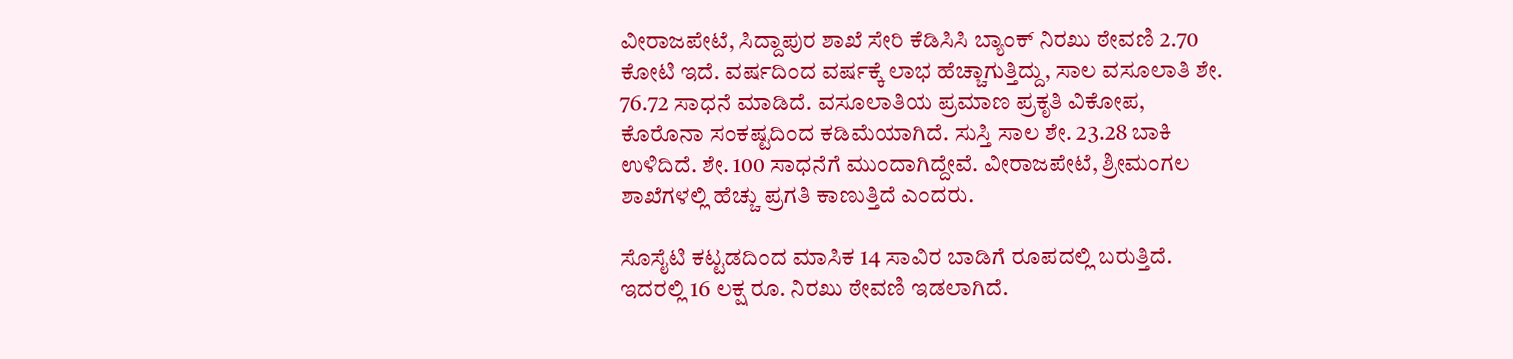ವೀರಾಜಪೇಟೆ, ಸಿದ್ದಾಪುರ ಶಾಖೆ ಸೇರಿ ಕೆಡಿಸಿಸಿ ಬ್ಯಾಂಕ್ ನಿರಖು ಠೇವಣಿ 2.70 ಕೋಟಿ ಇದೆ. ವರ್ಷದಿಂದ ವರ್ಷಕ್ಕೆ ಲಾಭ ಹೆಚ್ಚಾಗುತ್ತಿದ್ದು, ಸಾಲ ವಸೂಲಾತಿ ಶೇ. 76.72 ಸಾಧನೆ ಮಾಡಿದೆ. ವಸೂಲಾತಿಯ ಪ್ರಮಾಣ ಪ್ರಕೃತಿ ವಿಕೋಪ, ಕೊರೊನಾ ಸಂಕಷ್ಟದಿಂದ ಕಡಿಮೆಯಾಗಿದೆ. ಸುಸ್ತಿ ಸಾಲ ಶೇ. 23.28 ಬಾಕಿ ಉಳಿದಿದೆ. ಶೇ. 100 ಸಾಧನೆಗೆ ಮುಂದಾಗಿದ್ದೇವೆ. ವೀರಾಜಪೇಟೆ, ಶ್ರೀಮಂಗಲ ಶಾಖೆಗಳಲ್ಲಿ ಹೆಚ್ಚು ಪ್ರಗತಿ ಕಾಣುತ್ತಿದೆ ಎಂದರು.

ಸೊಸೈಟಿ ಕಟ್ಟಡದಿಂದ ಮಾಸಿಕ 14 ಸಾವಿರ ಬಾಡಿಗೆ ರೂಪದಲ್ಲಿ ಬರುತ್ತಿದೆ. ಇದರಲ್ಲಿ 16 ಲಕ್ಷ ರೂ. ನಿರಖು ಠೇವಣಿ ಇಡಲಾಗಿದೆ.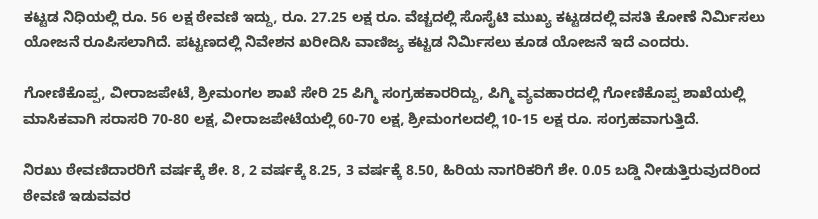ಕಟ್ಟಡ ನಿಧಿಯಲ್ಲಿ ರೂ. 56 ಲಕ್ಷ ಠೇವಣಿ ಇದ್ದು, ರೂ. 27.25 ಲಕ್ಷ ರೂ. ವೆಚ್ಚದಲ್ಲಿ ಸೊಸೈಟಿ ಮುಖ್ಯ ಕಟ್ಟಡದಲ್ಲಿ ವಸತಿ ಕೋಣೆ ನಿರ್ಮಿಸಲು ಯೋಜನೆ ರೂಪಿಸಲಾಗಿದೆ. ಪಟ್ಟಣದಲ್ಲಿ ನಿವೇಶನ ಖರೀದಿಸಿ ವಾಣಿಜ್ಯ ಕಟ್ಟಡ ನಿರ್ಮಿಸಲು ಕೂಡ ಯೋಜನೆ ಇದೆ ಎಂದರು.

ಗೋಣಿಕೊಪ್ಪ, ವೀರಾಜಪೇಟೆ, ಶ್ರೀಮಂಗಲ ಶಾಖೆ ಸೇರಿ 25 ಪಿಗ್ಮಿ ಸಂಗ್ರಹಕಾರರಿದ್ದು, ಪಿಗ್ಮಿ ವ್ಯವಹಾರದಲ್ಲಿ ಗೋಣಿಕೊಪ್ಪ ಶಾಖೆಯಲ್ಲಿ ಮಾಸಿಕವಾಗಿ ಸರಾಸರಿ 70-80 ಲಕ್ಷ, ವೀರಾಜಪೇಟೆಯಲ್ಲಿ 60-70 ಲಕ್ಷ, ಶ್ರೀಮಂಗಲದಲ್ಲಿ 10-15 ಲಕ್ಷ ರೂ. ಸಂಗ್ರಹವಾಗುತ್ತಿದೆ.

ನಿರಖು ಠೇವಣಿದಾರರಿಗೆ ವರ್ಷಕ್ಕೆ ಶೇ. 8, 2 ವರ್ಷಕ್ಕೆ 8.25, 3 ವರ್ಷಕ್ಕೆ 8.50, ಹಿರಿಯ ನಾಗರಿಕರಿಗೆ ಶೇ. 0.05 ಬಡ್ಡಿ ನೀಡುತ್ತಿರುವುದರಿಂದ ಠೇವಣಿ ಇಡುವವರ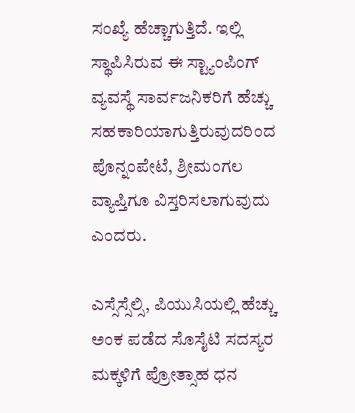ಸಂಖ್ಯೆ ಹೆಚ್ಚಾಗುತ್ತಿದೆ. ಇಲ್ಲಿ ಸ್ಥಾಪಿಸಿರುವ ಈ ಸ್ಟ್ಯಾಂಪಿಂಗ್ ವ್ಯವಸ್ಥೆ ಸಾರ್ವಜನಿಕರಿಗೆ ಹೆಚ್ಚು ಸಹಕಾರಿಯಾಗುತ್ತಿರುವುದರಿಂದ ಪೊನ್ನಂಪೇಟೆ, ಶ್ರೀಮಂಗಲ ವ್ಯಾಪ್ತಿಗೂ ವಿಸ್ತರಿಸಲಾಗುವುದು ಎಂದರು.

ಎಸ್ಸೆಸ್ಸೆಲ್ಸಿ, ಪಿಯುಸಿಯಲ್ಲಿ ಹೆಚ್ಚು ಅಂಕ ಪಡೆದ ಸೊಸೈಟಿ ಸದಸ್ಯರ ಮಕ್ಕಳಿಗೆ ಪ್ರೋತ್ಸಾಹ ಧನ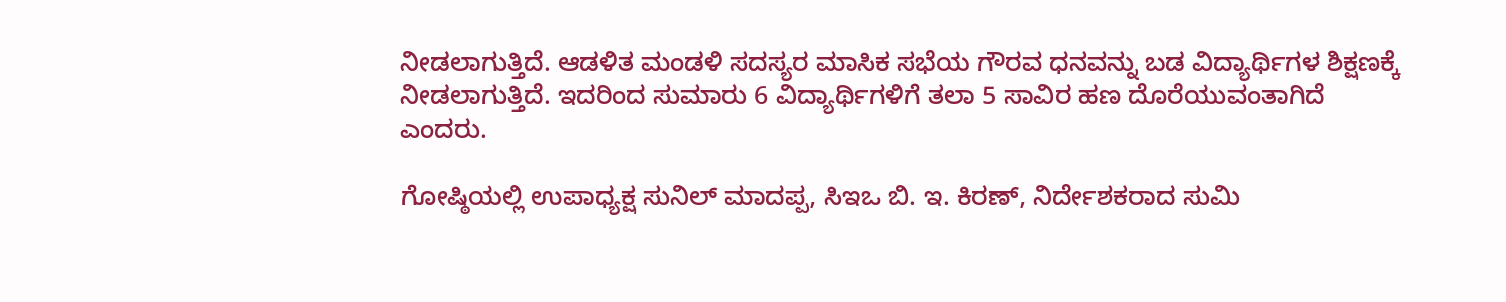ನೀಡಲಾಗುತ್ತಿದೆ. ಆಡಳಿತ ಮಂಡಳಿ ಸದಸ್ಯರ ಮಾಸಿಕ ಸಭೆಯ ಗೌರವ ಧನವನ್ನು ಬಡ ವಿದ್ಯಾರ್ಥಿಗಳ ಶಿಕ್ಷಣಕ್ಕೆ ನೀಡಲಾಗುತ್ತಿದೆ. ಇದರಿಂದ ಸುಮಾರು 6 ವಿದ್ಯಾರ್ಥಿಗಳಿಗೆ ತಲಾ 5 ಸಾವಿರ ಹಣ ದೊರೆಯುವಂತಾಗಿದೆ ಎಂದರು.

ಗೋಷ್ಠಿಯಲ್ಲಿ ಉಪಾಧ್ಯಕ್ಷ ಸುನಿಲ್ ಮಾದಪ್ಪ, ಸಿಇಒ ಬಿ. ಇ. ಕಿರಣ್, ನಿರ್ದೇಶಕರಾದ ಸುಮಿ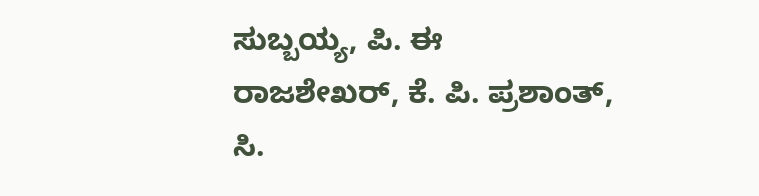ಸುಬ್ಬಯ್ಯ, ಪಿ. ಈ ರಾಜಶೇಖರ್, ಕೆ. ಪಿ. ಪ್ರಶಾಂತ್, ಸಿ.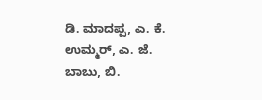ಡಿ. ಮಾದಪ್ಪ, ಎ. ಕೆ. ಉಮ್ಮರ್, ಎ. ಜೆ. ಬಾಬು, ಬಿ.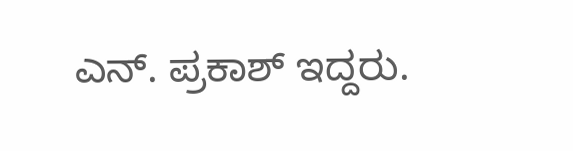ಎನ್. ಪ್ರಕಾಶ್ ಇದ್ದರು.